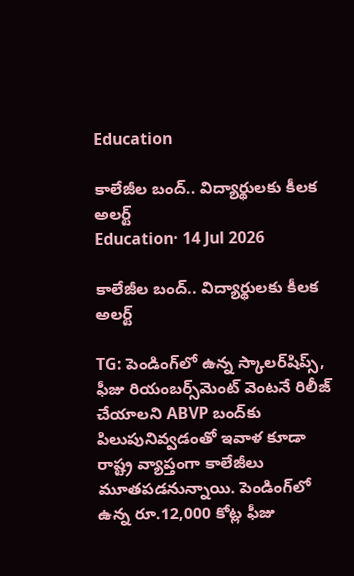Education

కాలేజీల బంద్.. విద్యార్థులకు కీలక అలర్ట్
Education· 14 Jul 2026

కాలేజీల బంద్.. విద్యార్థులకు కీలక అలర్ట్

TG: పెండింగ్‌లో ఉన్న స్కాలర్‌షిప్స్, ఫీజు రియంబర్స్‌మెంట్ వెంటనే రిలీజ్ చేయాలని ABVP బంద్‌కు పిలుపునివ్వడంతో ఇవాళ కూడా రాష్ట్ర వ్యాప్తంగా కాలేజీలు మూతపడనున్నాయి. పెండింగ్‌లో ఉన్న రూ.12,000 కోట్ల ఫీజు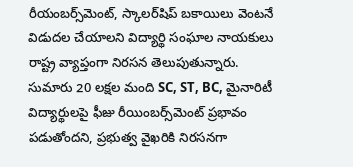రీయంబర్స్‌మెంట్, స్కాలర్‌షిప్ బకాయిలు వెంటనే విడుదల చేయాలని విద్యార్థి సంఘాల నాయకులు రాష్ట్ర వ్యాప్తంగా నిరసన తెలుపుతున్నారు. సుమారు 20 లక్షల మంది SC, ST, BC, మైనారిటీ విద్యార్థులపై ఫీజు రీయింబర్స్‌మెంట్ ప్రభావం పడుతోందని, ప్రభుత్వ వైఖరికి నిరసనగా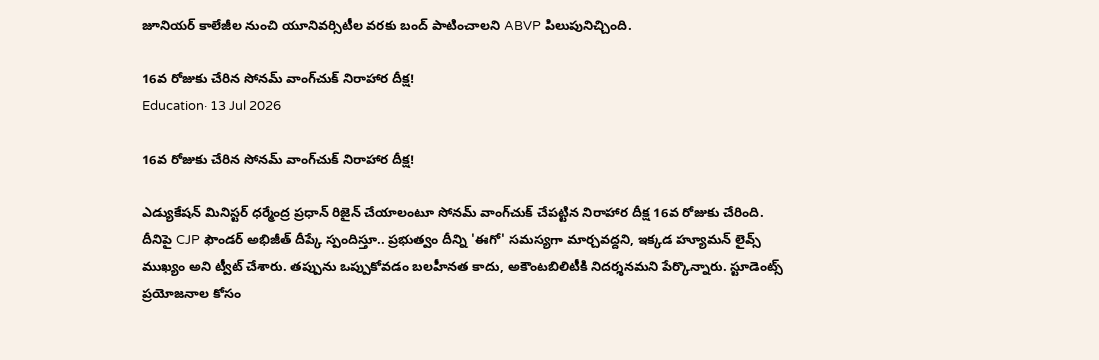జూనియర్ కాలేజీల నుంచి యూనివర్సిటీల వరకు బంద్ పాటించాలని ABVP పిలుపునిచ్చింది.

16వ రోజుకు చేరిన సోనమ్ వాంగ్‌చుక్ నిరాహార దీక్ష!
Education· 13 Jul 2026

16వ రోజుకు చేరిన సోనమ్ వాంగ్‌చుక్ నిరాహార దీక్ష!

ఎడ్యుకేషన్ మినిస్టర్ ధర్మేంద్ర ప్రధాన్ రిజైన్ చేయాలంటూ సోనమ్ వాంగ్‌చుక్ చేపట్టిన నిరాహార దీక్ష 16వ రోజుకు చేరింది. దీనిపై CJP ఫౌండర్ అభిజీత్ దీప్కే స్పందిస్తూ.. ప్రభుత్వం దీన్ని 'ఈగో' సమస్యగా మార్చవద్దని, ఇక్కడ హ్యూమన్ లైవ్స్ ముఖ్యం అని ట్వీట్ చేశారు. తప్పును ఒప్పుకోవడం బలహీనత కాదు, అకౌంటబిలిటీకి నిదర్శనమని పేర్కొన్నారు. స్టూడెంట్స్ ప్రయోజనాల కోసం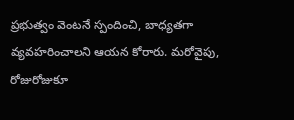ప్రభుత్వం వెంటనే స్పందించి, బాధ్యతగా వ్యవహరించాలని ఆయన కోరారు. మరోవైపు, రోజురోజుకూ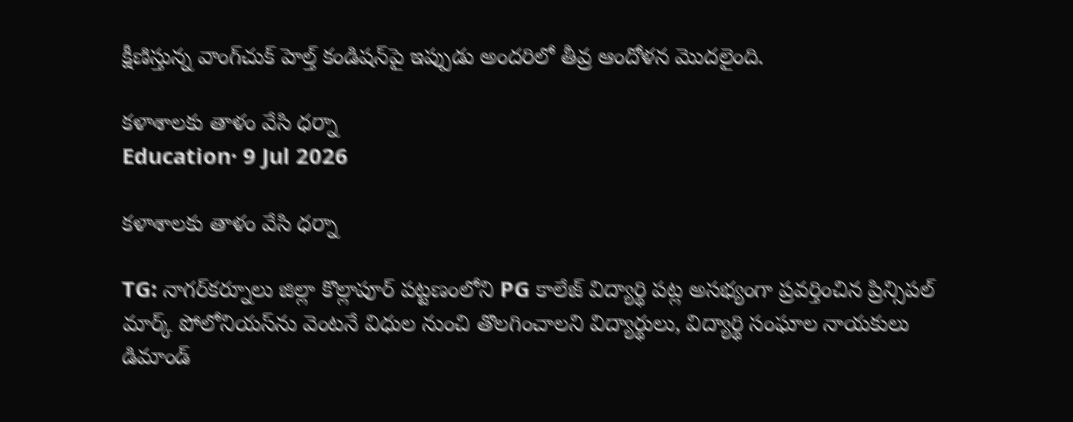క్షీణిస్తున్న వాంగ్‌చుక్ హెల్త్ కండిషన్‌పై ఇప్పుడు అందరిలో తీవ్ర ఆందోళన మొదలైంది.

కళాశాలకు తాళం వేసి ధర్నా
Education· 9 Jul 2026

కళాశాలకు తాళం వేసి ధర్నా

TG: నాగర్‌కర్నూలు జిల్లా కొల్లాపూర్ పట్టణంలోని PG కాలేజ్ విద్యార్థి పట్ల అసభ్యంగా ప్రవర్తించిన ప్రిన్సిపల్ మార్క్ పోలోనియస్‌ను వెంటనే విధుల నుంచి తొలగించాలని విద్యార్థులు, విద్యార్థి సంఘాల నాయకులు డిమాండ్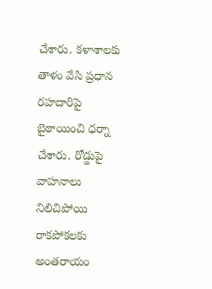చేశారు. కళాశాలకు తాళం వేసి ప్రధాన రహదారిపై బైఠాయించి ధర్నా చేశారు. రోడ్డుపై వాహనాలు నిలిచిపోయి రాకపోకలకు అంతరాయం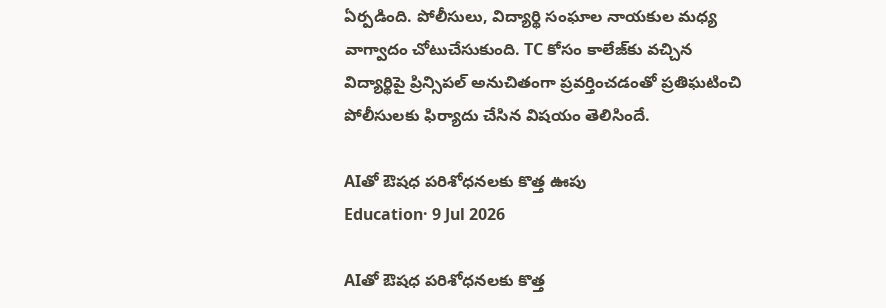ఏర్పడింది. పోలీసులు, విద్యార్థి సంఘాల నాయకుల మధ్య వాగ్వాదం చోటుచేసుకుంది. TC కోసం కాలేజ్‌కు వచ్చిన విద్యార్థిపై ప్రిన్సిపల్ అనుచితంగా ప్రవర్తించడంతో ప్రతిఘటించి పోలీసులకు ఫిర్యాదు చేసిన విషయం తెలిసిందే.

AIతో ఔషధ పరిశోధనలకు కొత్త ఊపు
Education· 9 Jul 2026

AIతో ఔషధ పరిశోధనలకు కొత్త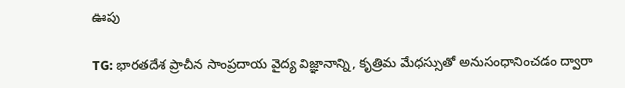ఊపు

TG: భారతదేశ ప్రాచీన సాంప్రదాయ వైద్య విజ్ఞానాన్ని, కృత్రిమ మేధస్సుతో అనుసంధానించడం ద్వారా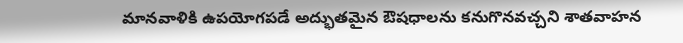మానవాళికి ఉపయోగపడే అద్భుతమైన ఔషధాలను కనుగొనవచ్చని శాతవాహన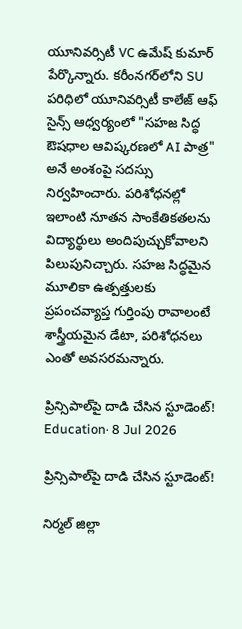యూనివర్సిటీ VC ఉమేష్ కుమార్ పేర్కొన్నారు. కరీంనగర్‌లోని SU పరిధిలో యూనివర్సిటీ కాలేజ్ ఆఫ్ సైన్స్ ఆధ్వర్యంలో "సహజ సిద్ధ ఔషధాల ఆవిష్కరణలో AI పాత్ర" అనే అంశంపై సదస్సు నిర్వహించారు. పరిశోధనల్లో ఇలాంటి నూతన సాంకేతికతలను విద్యార్థులు అందిపుచ్చుకోవాలని పిలుపునిచ్చారు. సహజ సిద్ధమైన మూలికా ఉత్పత్తులకు ప్రపంచవ్యాప్త గుర్తింపు రావాలంటే శాస్త్రీయమైన డేటా, పరిశోధనలు ఎంతో అవసరమన్నారు.

ప్రిన్సిపాల్‌పై దాడి చేసిన స్టూడెంట్‌!
Education· 8 Jul 2026

ప్రిన్సిపాల్‌పై దాడి చేసిన స్టూడెంట్‌!

నిర్మల్ జిల్లా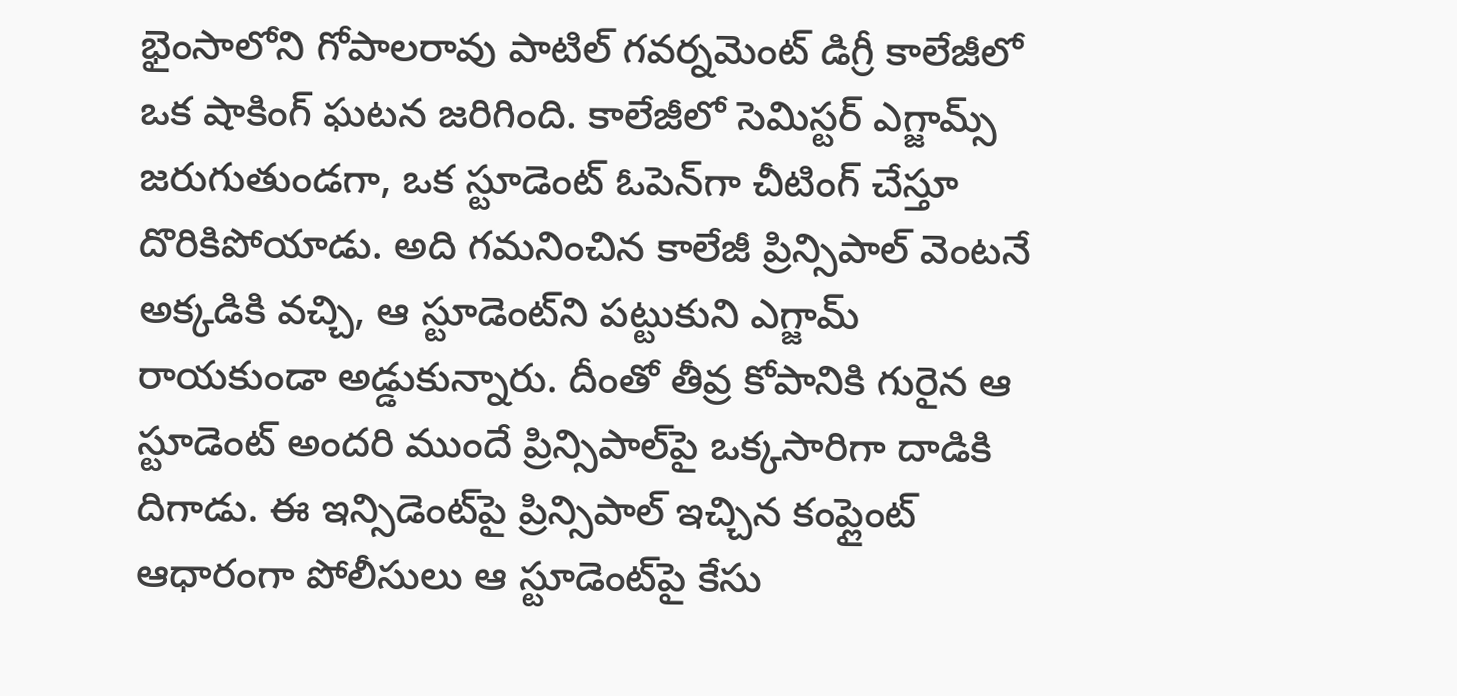భైంసాలోని గోపాలరావు పాటిల్ గవర్నమెంట్ డిగ్రీ కాలేజీలో ఒక షాకింగ్ ఘటన జరిగింది. కాలేజీలో సెమిస్టర్ ఎగ్జామ్స్ జరుగుతుండగా, ఒక స్టూడెంట్ ఓపెన్‌గా చీటింగ్ చేస్తూ దొరికిపోయాడు. అది గమనించిన కాలేజీ ప్రిన్సిపాల్ వెంటనే అక్కడికి వచ్చి, ఆ స్టూడెంట్‌ని పట్టుకుని ఎగ్జామ్ రాయకుండా అడ్డుకున్నారు. దీంతో తీవ్ర కోపానికి గురైన ఆ స్టూడెంట్ అందరి ముందే ప్రిన్సిపాల్‌పై ఒక్కసారిగా దాడికి దిగాడు. ఈ ఇన్సిడెంట్‌పై ప్రిన్సిపాల్ ఇచ్చిన కంప్లైంట్ ఆధారంగా పోలీసులు ఆ స్టూడెంట్‌పై కేసు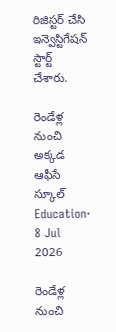రిజిస్టర్ చేసి ఇన్వెస్టిగేషన్ స్టార్ట్ చేశారు.

రెండేళ్ల నుంచి అక్కడ ఆఫీసే స్కూల్‌
Education· 8 Jul 2026

రెండేళ్ల నుంచి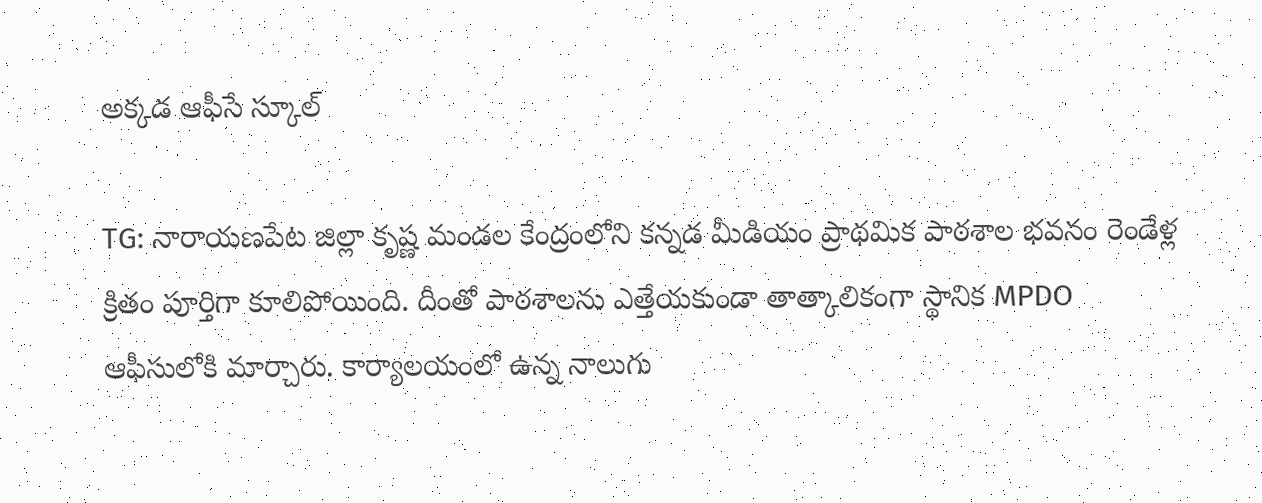అక్కడ ఆఫీసే స్కూల్‌

TG: నారాయణపేట జిల్లా కృష్ణ మండల కేంద్రంలోని కన్నడ మీడియం ప్రాథమిక పాఠశాల భవనం రెండేళ్ల క్రితం పూర్తిగా కూలిపోయింది. దీంతో పాఠశాలను ఎత్తేయకుండా తాత్కాలికంగా స్థానిక MPDO ఆఫీసులోకి మార్చారు. కార్యాలయంలో ఉన్న నాలుగు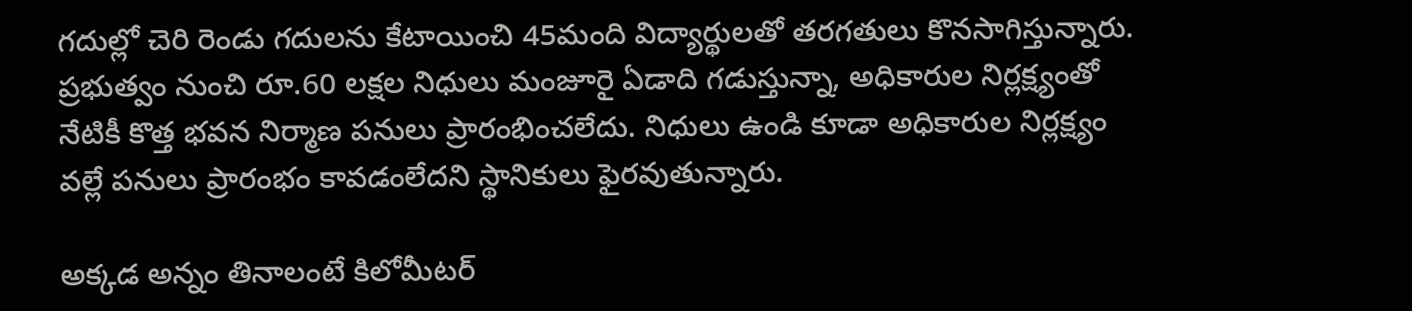గదుల్లో చెరి రెండు గదులను కేటాయించి 45మంది విద్యార్థులతో తరగతులు కొనసాగిస్తున్నారు. ప్రభుత్వం నుంచి రూ.60 లక్షల నిధులు మంజూరై ఏడాది గడుస్తున్నా, అధికారుల నిర్లక్ష్యంతో నేటికీ కొత్త భవన నిర్మాణ పనులు ప్రారంభించలేదు. నిధులు ఉండి కూడా అధికారుల నిర్లక్ష్యం వల్లే పనులు ప్రారంభం కావడంలేదని స్థానికులు ఫైరవుతున్నారు.

అక్కడ అన్నం తినాలంటే కిలోమీటర్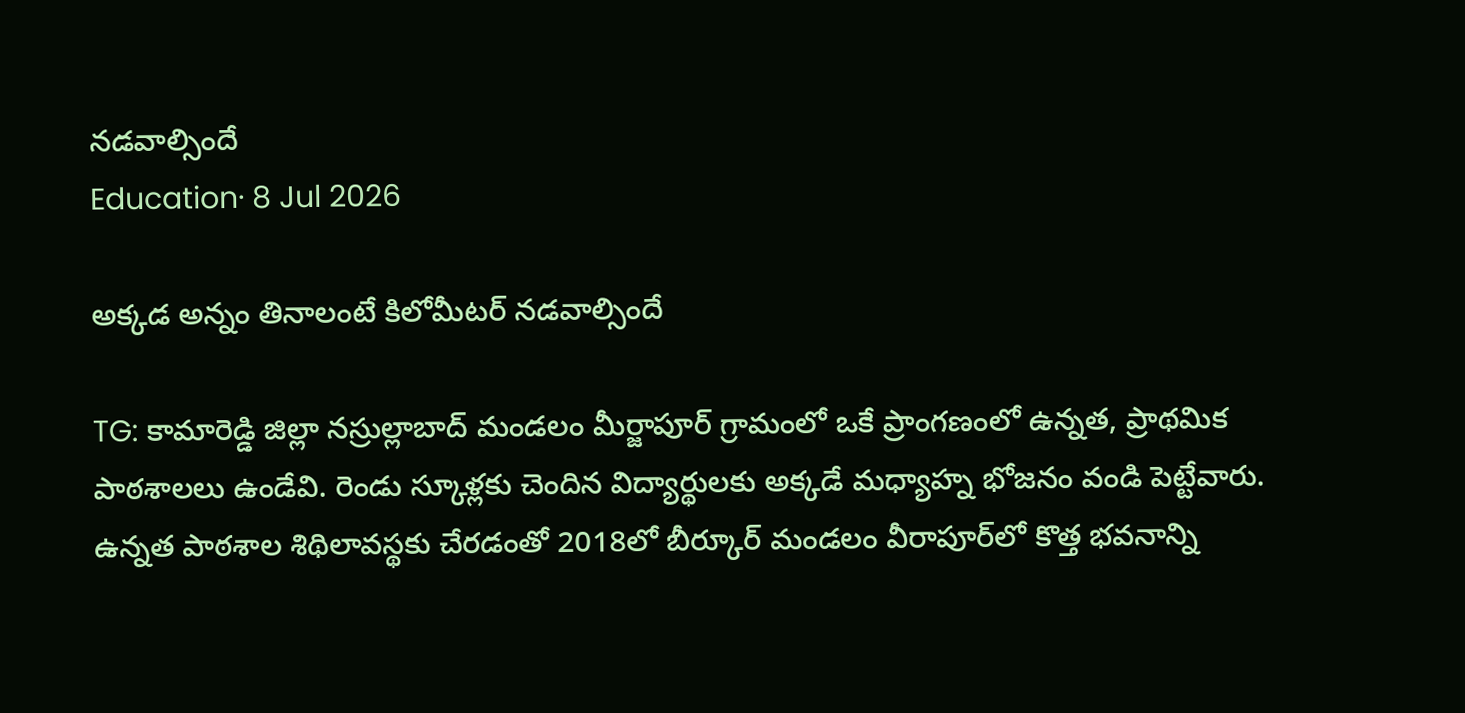నడవాల్సిందే
Education· 8 Jul 2026

అక్కడ అన్నం తినాలంటే కిలోమీటర్ నడవాల్సిందే

TG: కామారెడ్డి జిల్లా నస్రుల్లాబాద్ మండలం మీర్జాపూర్ గ్రామంలో ఒకే ప్రాంగణంలో ఉన్నత, ప్రాథమిక పాఠశాలలు ఉండేవి. రెండు స్కూళ్లకు చెందిన విద్యార్థులకు అక్కడే మధ్యాహ్న భోజనం వండి పెట్టేవారు. ఉన్నత పాఠశాల శిథిలావస్థకు చేరడంతో 2018లో బీర్కూర్ మండలం వీరాపూర్‌‌లో కొత్త భవనాన్ని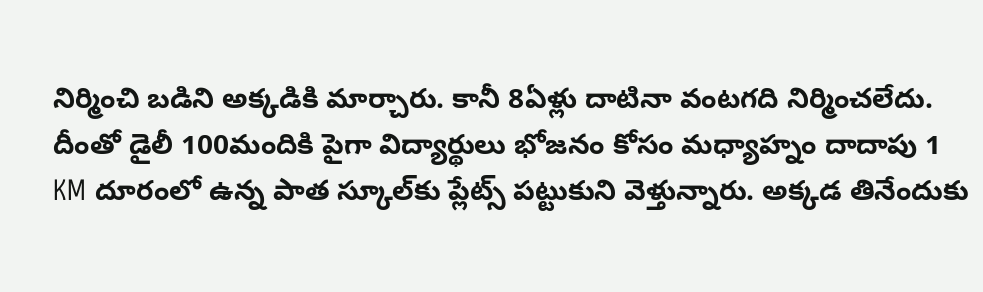నిర్మించి బడిని అక్కడికి మార్చారు. కానీ 8ఏళ్లు దాటినా వంటగది నిర్మించలేదు. దీంతో డైలీ 100మందికి పైగా విద్యార్థులు భోజనం కోసం మధ్యాహ్నం దాదాపు 1 KM దూరంలో ఉన్న పాత స్కూల్‌కు ప్లేట్స్ పట్టుకుని వెళ్తున్నారు. అక్కడ తినేందుకు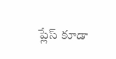ప్లేస్ కూడా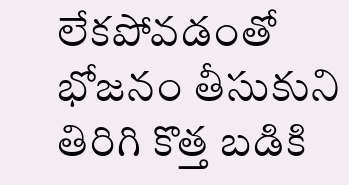లేకపోవడంతో భోజనం తీసుకుని తిరిగి కొత్త బడికి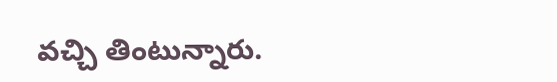వచ్చి తింటున్నారు.